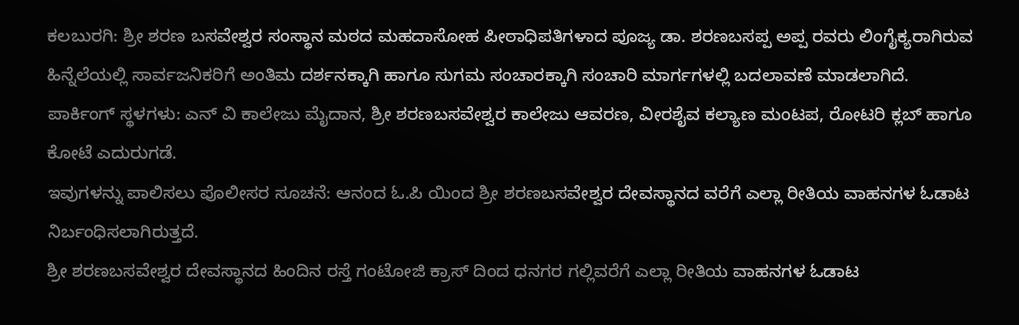ಕಲಬುರಗಿ: ಶ್ರೀ ಶರಣ ಬಸವೇಶ್ವರ ಸಂಸ್ಥಾನ ಮಠದ ಮಹದಾಸೋಹ ಪೀಠಾಧಿಪತಿಗಳಾದ ಪೂಜ್ಯ ಡಾ. ಶರಣಬಸಪ್ಪ ಅಪ್ಪ ರವರು ಲಿಂಗೈಕ್ಯರಾಗಿರುವ ಹಿನ್ನೆಲೆಯಲ್ಲಿ ಸಾರ್ವಜನಿಕರಿಗೆ ಅಂತಿಮ ದರ್ಶನಕ್ಕಾಗಿ ಹಾಗೂ ಸುಗಮ ಸಂಚಾರಕ್ಕಾಗಿ ಸಂಚಾರಿ ಮಾರ್ಗಗಳಲ್ಲಿ ಬದಲಾವಣೆ ಮಾಡಲಾಗಿದೆ.
ಪಾರ್ಕಿಂಗ್ ಸ್ಥಳಗಳು: ಎನ್ ವಿ ಕಾಲೇಜು ಮೈದಾನ, ಶ್ರೀ ಶರಣಬಸವೇಶ್ವರ ಕಾಲೇಜು ಆವರಣ, ವೀರಶೈವ ಕಲ್ಯಾಣ ಮಂಟಪ, ರೋಟರಿ ಕ್ಲಬ್ ಹಾಗೂ ಕೋಟೆ ಎದುರುಗಡೆ.
ಇವುಗಳನ್ನು ಪಾಲಿಸಲು ಪೊಲೀಸರ ಸೂಚನೆ: ಆನಂದ ಓ.ಪಿ ಯಿಂದ ಶ್ರೀ ಶರಣಬಸವೇಶ್ವರ ದೇವಸ್ಥಾನದ ವರೆಗೆ ಎಲ್ಲಾ ರೀತಿಯ ವಾಹನಗಳ ಓಡಾಟ ನಿರ್ಬಂಧಿಸಲಾಗಿರುತ್ತದೆ.
ಶ್ರೀ ಶರಣಬಸವೇಶ್ವರ ದೇವಸ್ಥಾನದ ಹಿಂದಿನ ರಸ್ತೆ ಗಂಟೋಜಿ ಕ್ರಾಸ್ ದಿಂದ ಧನಗರ ಗಲ್ಲಿವರೆಗೆ ಎಲ್ಲಾ ರೀತಿಯ ವಾಹನಗಳ ಓಡಾಟ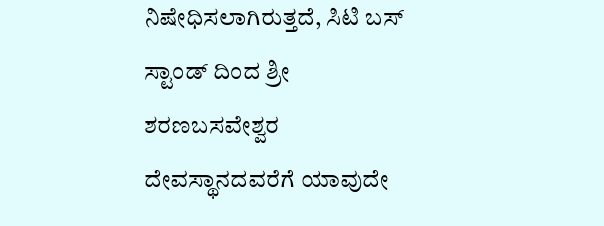ನಿಷೇಧಿಸಲಾಗಿರುತ್ತದೆ, ಸಿಟಿ ಬಸ್ ಸ್ಟಾಂಡ್ ದಿಂದ ಶ್ರೀ ಶರಣಬಸವೇಶ್ವರ ದೇವಸ್ಥಾನದವರೆಗೆ ಯಾವುದೇ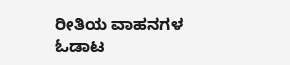ರೀತಿಯ ವಾಹನಗಳ ಓಡಾಟ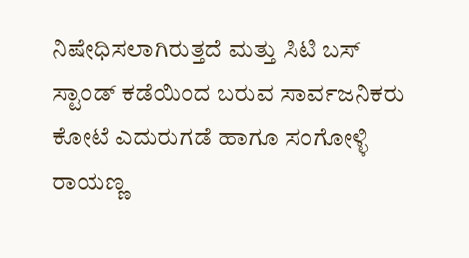ನಿಷೇಧಿಸಲಾಗಿರುತ್ತದೆ ಮತ್ತು ಸಿಟಿ ಬಸ್ ಸ್ಟಾಂಡ್ ಕಡೆಯಿಂದ ಬರುವ ಸಾರ್ವಜನಿಕರು ಕೋಟೆ ಎದುರುಗಡೆ ಹಾಗೂ ಸಂಗೋಳ್ಳಿ ರಾಯಣ್ಣ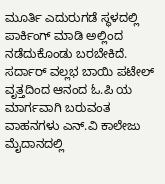ಮೂರ್ತಿ ಎದುರುಗಡೆ ಸ್ಥಳದಲ್ಲಿ ಪಾರ್ಕಿಂಗ್ ಮಾಡಿ ಅಲ್ಲಿಂದ ನಡೆದುಕೊಂಡು ಬರಬೇಕಿದೆ.
ಸರ್ದಾರ್ ವಲ್ಲಭ ಬಾಯಿ ಪಟೇಲ್ ವೃತ್ತದಿಂದ ಆನಂದ ಓ.ಪಿ ಯ ಮಾರ್ಗವಾಗಿ ಬರುವಂತ ವಾಹನಗಳು ಎನ್.ವಿ ಕಾಲೇಜು ಮೈದಾನದಲ್ಲಿ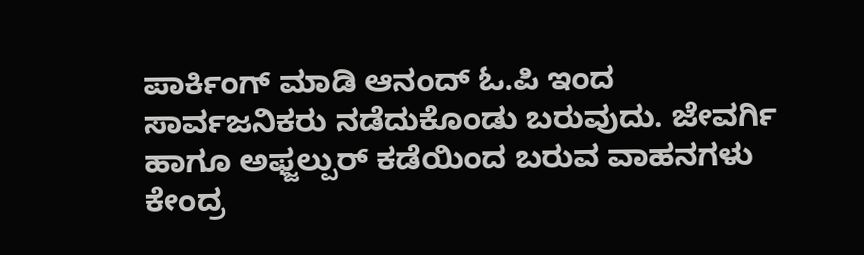ಪಾರ್ಕಿಂಗ್ ಮಾಡಿ ಆನಂದ್ ಓ.ಪಿ ಇಂದ ಸಾರ್ವಜನಿಕರು ನಡೆದುಕೊಂಡು ಬರುವುದು. ಜೇವರ್ಗಿ ಹಾಗೂ ಅಫ್ಜಲ್ಪುರ್ ಕಡೆಯಿಂದ ಬರುವ ವಾಹನಗಳು ಕೇಂದ್ರ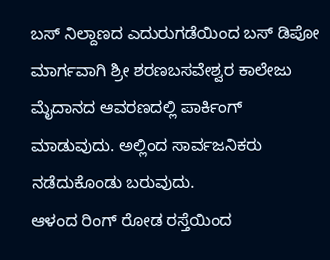ಬಸ್ ನಿಲ್ದಾಣದ ಎದುರುಗಡೆಯಿಂದ ಬಸ್ ಡಿಪೋ ಮಾರ್ಗವಾಗಿ ಶ್ರೀ ಶರಣಬಸವೇಶ್ವರ ಕಾಲೇಜು ಮೈದಾನದ ಆವರಣದಲ್ಲಿ ಪಾರ್ಕಿಂಗ್ ಮಾಡುವುದು. ಅಲ್ಲಿಂದ ಸಾರ್ವಜನಿಕರು ನಡೆದುಕೊಂಡು ಬರುವುದು.
ಆಳಂದ ರಿಂಗ್ ರೋಡ ರಸ್ತೆಯಿಂದ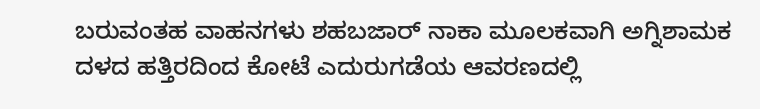ಬರುವಂತಹ ವಾಹನಗಳು ಶಹಬಜಾರ್ ನಾಕಾ ಮೂಲಕವಾಗಿ ಅಗ್ನಿಶಾಮಕ ದಳದ ಹತ್ತಿರದಿಂದ ಕೋಟೆ ಎದುರುಗಡೆಯ ಆವರಣದಲ್ಲಿ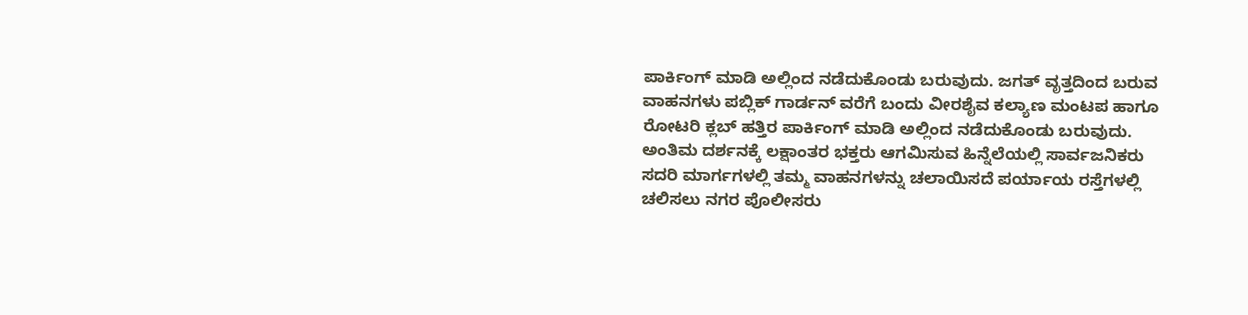ಪಾರ್ಕಿಂಗ್ ಮಾಡಿ ಅಲ್ಲಿಂದ ನಡೆದುಕೊಂಡು ಬರುವುದು. ಜಗತ್ ವೃತ್ತದಿಂದ ಬರುವ ವಾಹನಗಳು ಪಬ್ಲಿಕ್ ಗಾರ್ಡನ್ ವರೆಗೆ ಬಂದು ವೀರಶೈವ ಕಲ್ಯಾಣ ಮಂಟಪ ಹಾಗೂ ರೋಟರಿ ಕ್ಲಬ್ ಹತ್ತಿರ ಪಾರ್ಕಿಂಗ್ ಮಾಡಿ ಅಲ್ಲಿಂದ ನಡೆದುಕೊಂಡು ಬರುವುದು.
ಅಂತಿಮ ದರ್ಶನಕ್ಕೆ ಲಕ್ಷಾಂತರ ಭಕ್ತರು ಆಗಮಿಸುವ ಹಿನ್ನೆಲೆಯಲ್ಲಿ ಸಾರ್ವಜನಿಕರು ಸದರಿ ಮಾರ್ಗಗಳಲ್ಲಿ ತಮ್ಮ ವಾಹನಗಳನ್ನು ಚಲಾಯಿಸದೆ ಪರ್ಯಾಯ ರಸ್ತೆಗಳಲ್ಲಿ ಚಲಿಸಲು ನಗರ ಪೊಲೀಸರು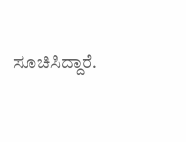ಸೂಚಿಸಿದ್ದಾರೆ.